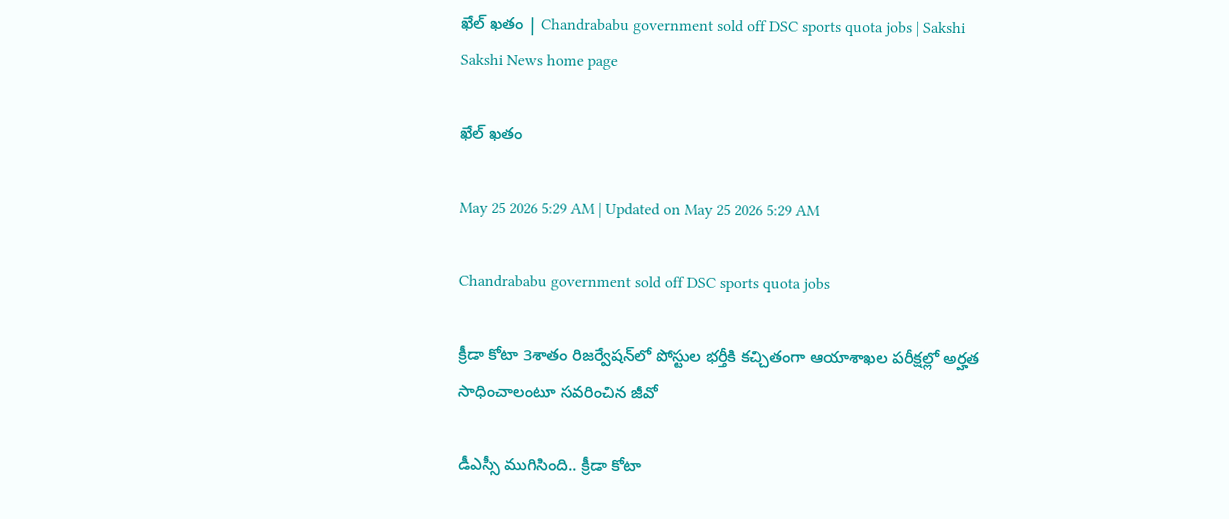ఖేల్‌ ఖతం | Chandrababu government sold off DSC sports quota jobs | Sakshi
Sakshi News home page

ఖేల్‌ ఖతం

May 25 2026 5:29 AM | Updated on May 25 2026 5:29 AM

Chandrababu government sold off DSC sports quota jobs

క్రీడా కోటా 3శాతం రిజర్వేషన్‌లో పోస్టుల భర్తీకి కచ్చితంగా ఆయాశాఖల పరీక్షల్లో అర్హత సాధించాలంటూ సవరించిన జీవో

డీఎస్సీ ముగిసింది.. క్రీడా కోటా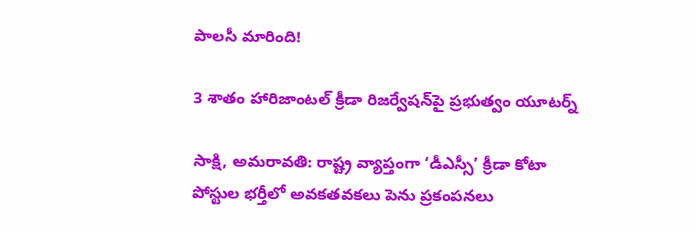పాలసీ మారింది!

3 శాతం హారిజాంటల్‌ క్రీడా రిజర్వేషన్‌పై ప్రభుత్వం యూటర్న్‌

సాక్షి, అమరావతి: రాష్ట్ర వ్యాప్తంగా ‘డీఎస్సీ’ క్రీడా కోటా పోస్టుల భర్తీలో అవకతవకలు పెను ప్రకంపనలు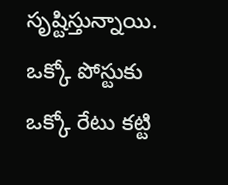సృష్టిస్తున్నాయి. ఒక్కో పోస్టుకు ఒక్కో రేటు కట్టి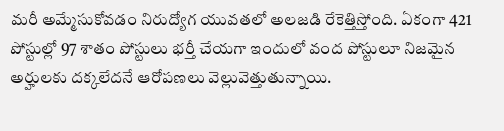మరీ అమ్మేసుకోవడం నిరుద్యోగ యువతలో అలజడి రేకెత్తిస్తోంది. ఏకంగా 421 పోస్టుల్లో 97 శాతం పోస్టులు భర్తీ చేయగా ఇందులో వంద పోస్టులూ నిజమైన అర్హులకు దక్కలేదనే ఆరోపణలు వెల్లువెత్తుతున్నాయి.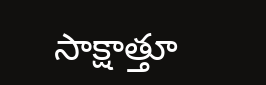సాక్షాత్తూ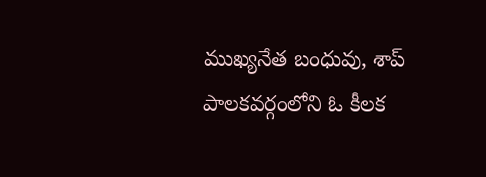ముఖ్యనేత బంధువు, శాప్‌ పాలకవర్గంలోని ఓ కీలక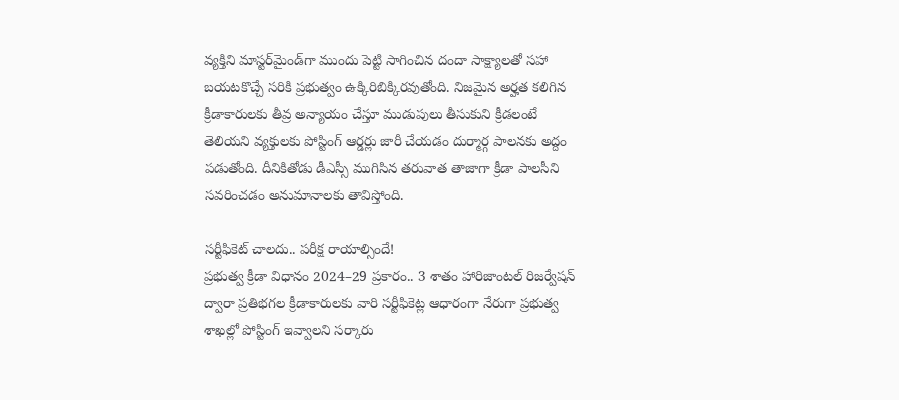వ్యక్తిని మాస్టర్‌మైండ్‌గా ముందు పెట్టి సాగించిన దందా సాక్ష్యాలతో సహా బయటకొచ్చే సరికి ప్రభుత్వం ఉక్కిరిబిక్కిరవుతోంది. నిజమైన అర్హత కలిగిన క్రీడాకారులకు తీవ్ర అన్యాయం చేస్తూ ముడుపులు తీసుకుని క్రీడలంటే తెలియని వ్యక్తులకు పోస్టింగ్‌ ఆర్డర్లు జారీ చేయడం దుర్మార్గ పాలనకు అద్దం పడుతోంది. దీనికితోడు డీఎస్సీ ముగిసిన తరువాత తాజాగా క్రీడా పాలసీని సవరించడం అనుమానాలకు తావిస్తోంది.

సర్టీఫికెట్‌ చాలదు.. పరీక్ష రాయాల్సిందే!
ప్రభుత్వ క్రీడా విధానం 2024–29 ప్రకారం.. 3 శాతం హారిజాంటల్‌ రిజర్వేషన్‌ ద్వారా ప్రతిభగల క్రీడాకారులకు వారి సర్టీఫికెట్ల ఆధారంగా నేరుగా ప్రభుత్వ శాఖల్లో పోస్టింగ్‌ ఇవ్వాలని సర్కారు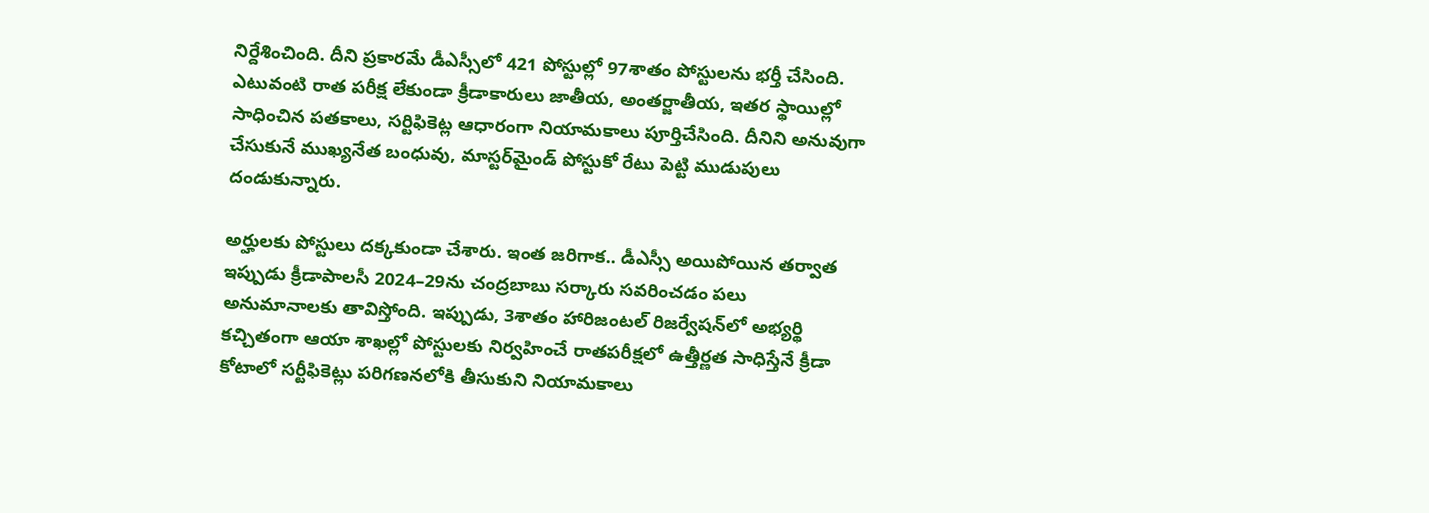నిర్దేశించింది. దీని ప్రకారమే డీఎస్సీలో 421 పోస్టుల్లో 97శాతం పోస్టులను భర్తీ చేసింది. ఎటువంటి రాత పరీక్ష లేకుండా క్రీడాకారులు జాతీయ, అంతర్జాతీయ, ఇతర స్థాయిల్లో సాధించిన పతకాలు, సర్టిఫికెట్ల ఆధారంగా నియామకాలు పూర్తిచేసింది. దీనిని అనువుగా చేసుకునే ముఖ్యనేత బంధువు, మాస్టర్‌మైండ్‌ పోస్టుకో రేటు పెట్టి ముడుపులు దండుకున్నారు.

అర్హులకు పోస్టులు దక్కకుండా చేశారు. ఇంత జరిగాక.. డీఎస్సీ అయిపోయిన తర్వాత ఇప్పుడు క్రీడాపాలసీ 2024–29ను చంద్రబాబు సర్కారు సవరించడం పలు అనుమానాలకు తావిస్తోంది. ఇప్పుడు, 3శాతం హారిజంటల్‌ రిజర్వేషన్‌లో అభ్యర్థి కచ్చితంగా ఆయా శాఖల్లో పోస్టులకు నిర్వహించే రాతపరీక్షలో ఉత్తీర్ణత సాధిస్తేనే క్రీడా కోటాలో సర్టీఫికెట్లు పరిగణనలోకి తీసుకుని నియామకాలు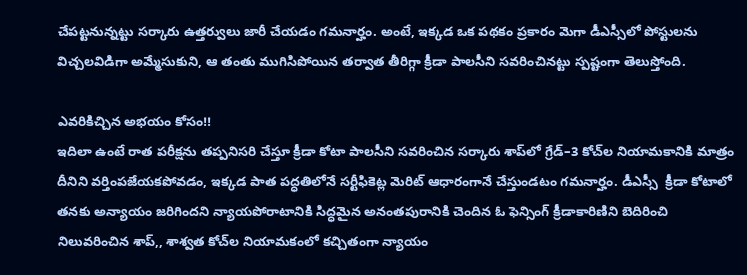చేపట్టనున్నట్టు సర్కారు ఉత్తర్వులు జారీ చేయడం గమనార్హం. అంటే, ఇక్కడ ఒక పథకం ప్రకారం మెగా డీఎస్సీలో పోస్టులను విచ్చలవిడిగా అమ్మేసుకుని, ఆ తంతు ముగిసిపోయిన తర్వాత తీరిగ్గా క్రీడా పాలసీని సవరించినట్టు స్పష్టంగా తెలుస్తోంది.

ఎవరికిచ్చిన అభయం కోసం!!
ఇదిలా ఉంటే రాత పరీక్షను తప్పనిసరి చేస్తూ క్రీడా కోటా పాలసీని సవరించిన సర్కారు శాప్‌లో గ్రేడ్‌–3 కోచ్‌ల నియామకానికి మాత్రం దీనిని వర్తింపజేయకపోవడం, ఇక్కడ పాత పద్ధతిలోనే సర్టీఫికెట్ల మెరిట్‌ ఆధారంగానే చేస్తుండటం గమనార్హం. డీఎస్సీ  క్రీడా కోటాలో తనకు అన్యాయం జరిగిందని న్యాయపోరాటానికి సిద్ధమైన అనంతపురానికి చెందిన ఓ ఫెన్సింగ్‌ క్రీడాకారిణిని బెదిరించి నిలువరించిన శాప్,, శాశ్వత కోచ్‌ల నియామకంలో కచ్చితంగా న్యాయం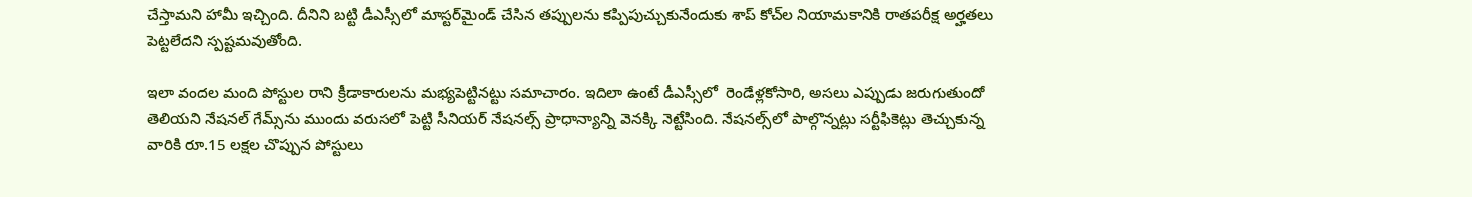చేస్తామని హామీ ఇచ్చింది. దీనిని బట్టి డీఎస్సీలో మాస్టర్‌మైండ్‌ చేసిన తప్పులను కప్పిపుచ్చుకునేందుకు శాప్‌ కోచ్‌ల నియామకానికి రాతపరీక్ష అర్హతలు పెట్టలేదని స్పష్టమవుతోంది.

ఇలా వందల మంది పోస్టుల రాని క్రీడాకారులను మభ్యపెట్టినట్టు సమాచారం. ఇదిలా ఉంటే డీఎస్సీలో  రెండేళ్లకోసారి, అసలు ఎప్పుడు జరుగుతుందో తెలియని నేషనల్‌ గేమ్స్‌ను ముందు వరుసలో పెట్టి సీనియర్‌ నేషనల్స్‌ ప్రాధాన్యాన్ని వెనక్కి నెట్టేసింది. నేషనల్స్‌లో పాల్గొన్నట్లు సర్టీఫికెట్లు తెచ్చుకున్న వారికి రూ.15 లక్షల చొప్పున పోస్టులు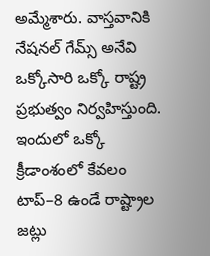అమ్మేశారు. వాస్తవానికి నేషనల్‌ గేమ్స్‌ అనేవి ఒక్కోసారి ఒక్కో రాష్ట్ర ప్రభుత్వం నిర్వహిస్తుంది. ఇందులో ఒక్కో క్రీడాంశంలో కేవలం టాప్‌–8 ఉండే రాష్ట్రాల జట్లు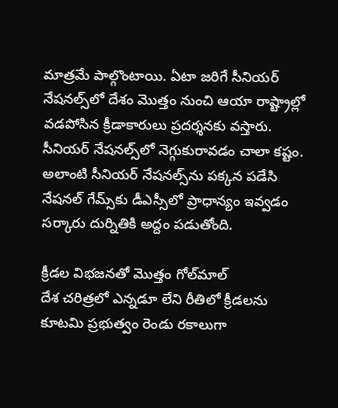మాత్రమే పాల్గొంటాయి. ఏటా జరిగే సీనియర్‌ నేషనల్స్‌లో దేశం మొత్తం నుంచి ఆయా రాష్ట్రాల్లో వడపోసిన క్రీడాకారులు ప్రదర్శనకు వస్తారు. సీనియర్‌ నేషనల్స్‌లో నెగ్గుకురావడం చాలా కష్టం. అలాంటి సీనియర్‌ నేషనల్స్‌ను పక్కన పడేసి నేషనల్‌ గేమ్స్‌కు డీఎస్సీలో ప్రాధాన్యం ఇవ్వడం సర్కారు దుర్నితికి అద్దం పడుతోంది.

క్రీడల విభజనతో మొత్తం గోల్‌మాల్‌
దేశ చరిత్రలో ఎన్నడూ లేని రీతిలో క్రీడలను కూటమి ప్రభుత్వం రెండు రకాలుగా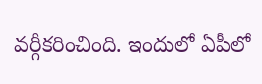వర్గీకరించింది. ఇందులో ఏపీలో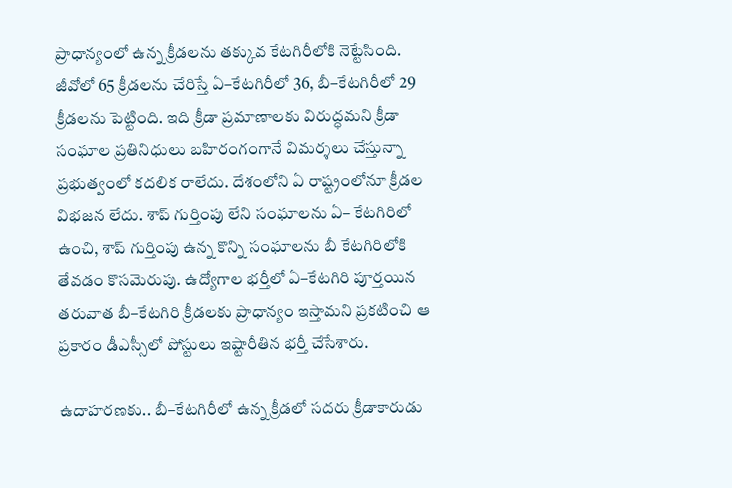ప్రాధాన్యంలో ఉన్న క్రీడలను తక్కువ కేటగిరీలోకి నెట్టేసింది. జీవోలో 65 క్రీడలను చేరిస్తే ఏ–కేటగిరీలో 36, బీ–కేటగిరీలో 29 క్రీడలను పెట్టింది. ఇది క్రీడా ప్రమాణాలకు విరుద్ధమని క్రీడా సంఘాల ప్రతినిధులు బహిరంగంగానే విమర్శలు చేస్తున్నా ప్రభుత్వంలో కదలిక రాలేదు. దేశంలోని ఏ రాష్ట్రంలోనూ క్రీడల విభజన లేదు. శాప్‌ గుర్తింపు లేని సంఘాలను ఏ– కేటగిరిలో ఉంచి, శాప్‌ గుర్తింపు ఉన్న కొన్ని సంఘాలను బీ కేటగిరిలోకి తేవడం కొసమెరుపు. ఉద్యోగాల భర్తీలో ఏ–కేటగిరి పూర్తయిన తరువాత బీ–కేటగిరి క్రీడలకు ప్రాధాన్యం ఇస్తామని ప్రకటించి ఆ ప్రకారం డీఎస్సీలో పోస్టులు ఇష్టారీతిన భర్తీ చేసేశారు.

ఉదాహరణకు.. బీ–కేటగిరీలో ఉన్న క్రీడలో సదరు క్రీడాకారుడు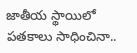జాతీయ స్థాయిలో పతకాలు సాధించినా..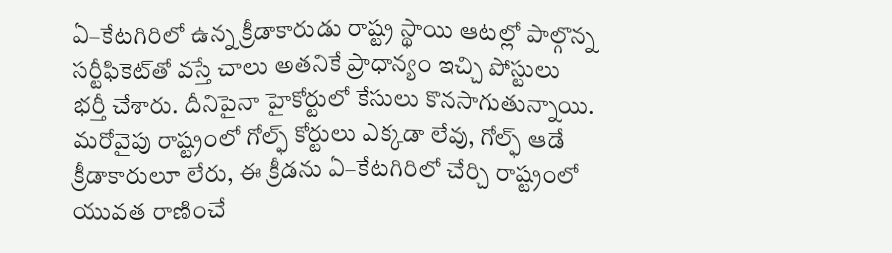ఏ–కేటగిరిలో ఉన్న క్రీడాకారుడు రాష్ట్ర స్థాయి ఆటల్లో పాల్గొన్న సర్టీఫికెట్‌తో వస్తే చాలు అతనికే ప్రాధాన్యం ఇచ్చి పోస్టులు భర్తీ చేశారు. దీనిపైనా హైకోర్టులో కేసులు కొనసాగుతున్నాయి. మరోవైపు రాష్ట్రంలో గోల్ఫ్‌ కోర్టులు ఎక్కడా లేవు, గోల్ఫ్‌ ఆడే క్రీడాకారులూ లేరు, ఈ క్రీడను ఏ–కేటగిరిలో చేర్చి రాష్ట్రంలో యువత రాణించే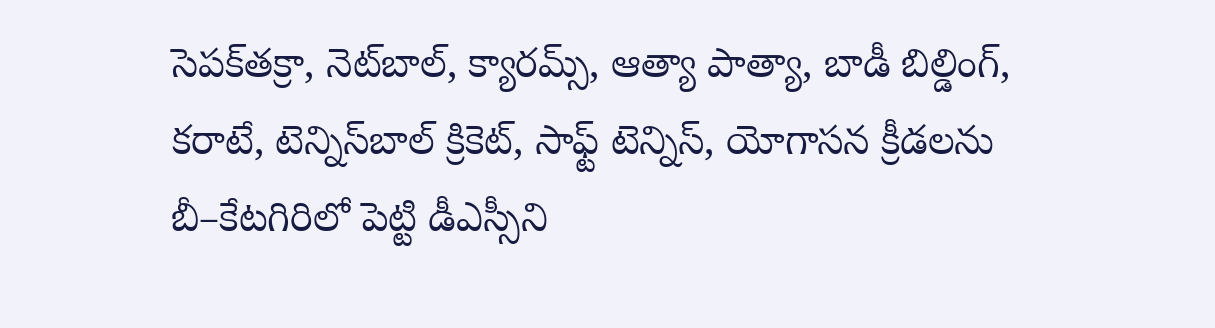సెపక్‌తక్రా, నెట్‌బాల్, క్యారమ్స్, ఆత్యా పాత్యా, బాడీ బిల్డింగ్, కరాటే, టెన్నిస్‌బాల్‌ క్రికెట్, సాఫ్ట్‌ టెన్నిస్, యోగాసన క్రీడలను బీ–కేటగిరిలో పెట్టి డీఎస్సీని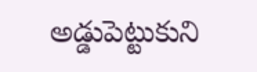అడ్డుపెట్టుకుని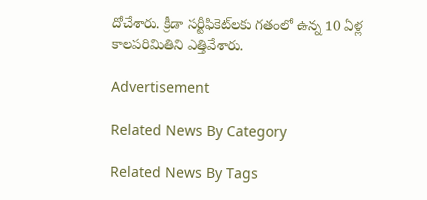దోచేశారు. క్రీడా సర్టీఫికెట్‌లకు గతంలో ఉన్న 10 ఏళ్ల కాలపరిమితిని ఎత్తివేశారు.

Advertisement

Related News By Category

Related News By Tags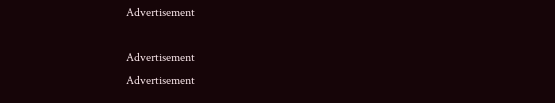Advertisement

Advertisement
Advertisement